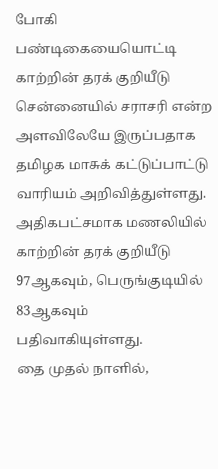போகி பண்டிகையையொட்டி காற்றின் தரக் குறியீடு சென்னையில் சராசரி என்ற அளவிலேயே இருப்பதாக தமிழக மாசுக் கட்டுப்பாட்டு வாரியம் அறிவித்துள்ளது.
அதிகபட்சமாக மணலியில் காற்றின் தரக் குறியீடு 97ஆகவும், பெருங்குடியில் 83ஆகவும் பதிவாகியுள்ளது.
தை முதல் நாளில்,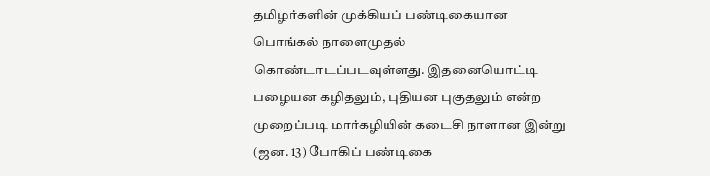தமிழர்களின் முக்கியப் பண்டிகையான பொங்கல் நாளைமுதல் கொண்டாடப்படவுள்ளது. இதனையொட்டி பழையன கழிதலும், புதியன புகுதலும் என்ற முறைப்படி மார்கழியின் கடைசி நாளான இன்று (ஜன. 13) போகிப் பண்டிகை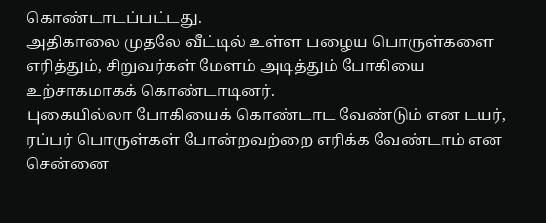கொண்டாடப்பட்டது.
அதிகாலை முதலே வீட்டில் உள்ள பழைய பொருள்களை எரித்தும், சிறுவர்கள் மேளம் அடித்தும் போகியை உற்சாகமாகக் கொண்டாடினர்.
புகையில்லா போகியைக் கொண்டாட வேண்டும் என டயர், ரப்பர் பொருள்கள் போன்றவற்றை எரிக்க வேண்டாம் என சென்னை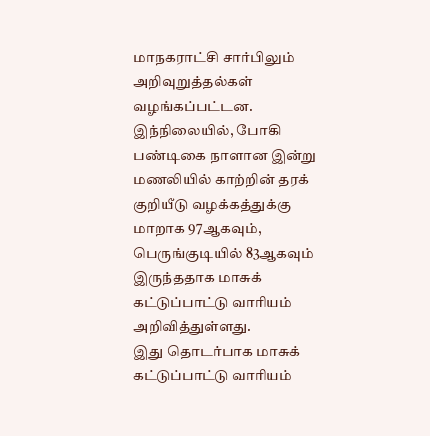மாநகராட்சி சார்பிலும் அறிவுறுத்தல்கள் வழங்கப்பட்டன.
இந்நிலையில், போகி பண்டிகை நாளான இன்று மணலியில் காற்றின் தரக் குறியீடு வழக்கத்துக்கு மாறாக 97ஆகவும், பெருங்குடியில் 83ஆகவும் இருந்ததாக மாசுக் கட்டுப்பாட்டு வாரியம் அறிவித்துள்ளது.
இது தொடர்பாக மாசுக் கட்டுப்பாட்டு வாரியம்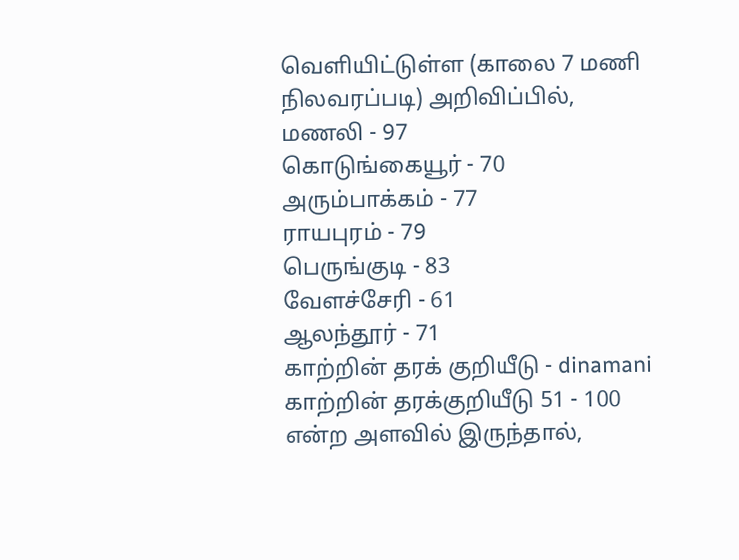வெளியிட்டுள்ள (காலை 7 மணி நிலவரப்படி) அறிவிப்பில்,
மணலி - 97
கொடுங்கையூர் - 70
அரும்பாக்கம் - 77
ராயபுரம் - 79
பெருங்குடி - 83
வேளச்சேரி - 61
ஆலந்தூர் - 71
காற்றின் தரக் குறியீடு - dinamani
காற்றின் தரக்குறியீடு 51 - 100 என்ற அளவில் இருந்தால்,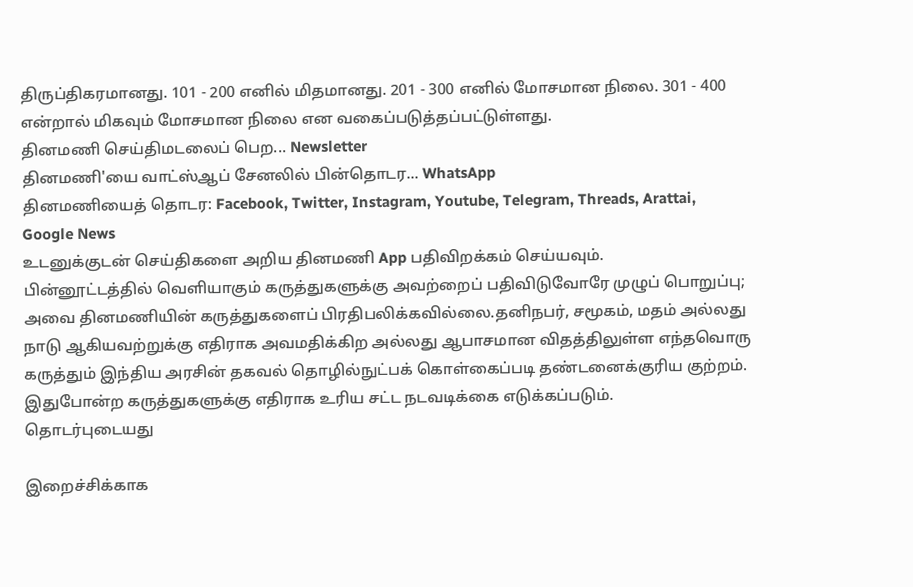திருப்திகரமானது. 101 - 200 எனில் மிதமானது. 201 - 300 எனில் மோசமான நிலை. 301 - 400 என்றால் மிகவும் மோசமான நிலை என வகைப்படுத்தப்பட்டுள்ளது.
தினமணி செய்திமடலைப் பெற... Newsletter
தினமணி'யை வாட்ஸ்ஆப் சேனலில் பின்தொடர... WhatsApp
தினமணியைத் தொடர: Facebook, Twitter, Instagram, Youtube, Telegram, Threads, Arattai, Google News
உடனுக்குடன் செய்திகளை அறிய தினமணி App பதிவிறக்கம் செய்யவும்.
பின்னூட்டத்தில் வெளியாகும் கருத்துகளுக்கு அவற்றைப் பதிவிடுவோரே முழுப் பொறுப்பு; அவை தினமணியின் கருத்துகளைப் பிரதிபலிக்கவில்லை.தனிநபர், சமூகம், மதம் அல்லது நாடு ஆகியவற்றுக்கு எதிராக அவமதிக்கிற அல்லது ஆபாசமான விதத்திலுள்ள எந்தவொரு கருத்தும் இந்திய அரசின் தகவல் தொழில்நுட்பக் கொள்கைப்படி தண்டனைக்குரிய குற்றம். இதுபோன்ற கருத்துகளுக்கு எதிராக உரிய சட்ட நடவடிக்கை எடுக்கப்படும்.
தொடர்புடையது

இறைச்சிக்காக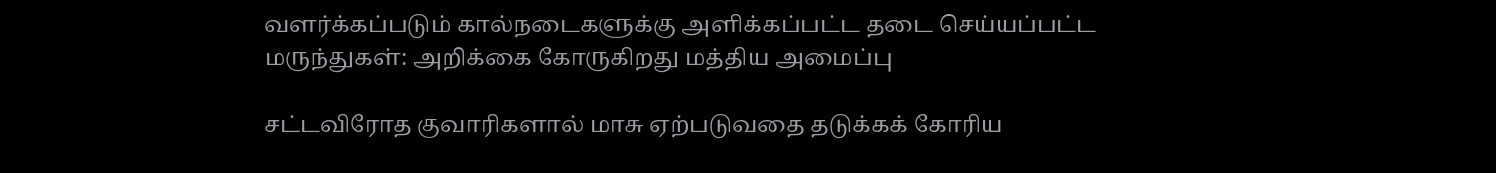வளர்க்கப்படும் கால்நடைகளுக்கு அளிக்கப்பட்ட தடை செய்யப்பட்ட மருந்துகள்: அறிக்கை கோருகிறது மத்திய அமைப்பு

சட்டவிரோத குவாரிகளால் மாசு ஏற்படுவதை தடுக்கக் கோரிய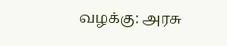வழக்கு: அரசு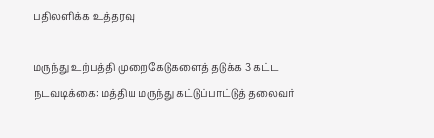பதிலளிக்க உத்தரவு

மருந்து உற்பத்தி முறைகேடுகளைத் தடுக்க 3 கட்ட நடவடிக்கை: மத்திய மருந்து கட்டுப்பாட்டுத் தலைவர்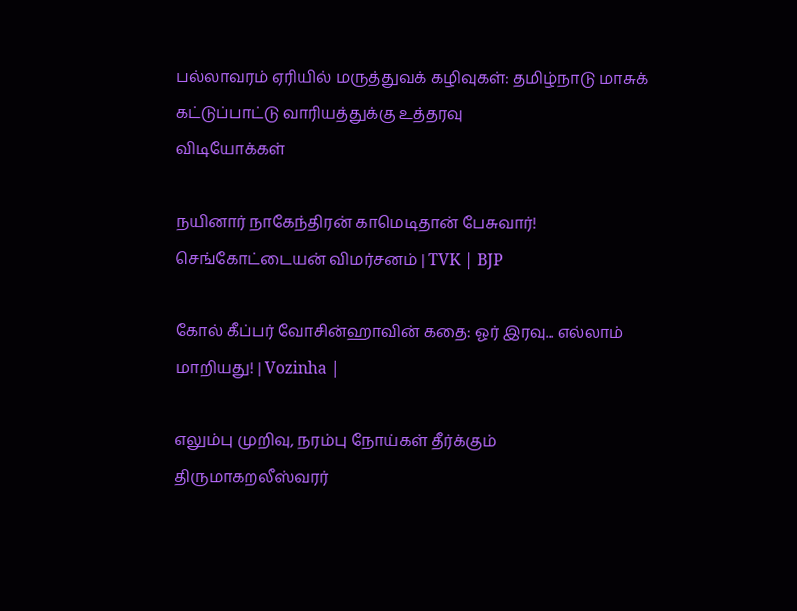பல்லாவரம் ஏரியில் மருத்துவக் கழிவுகள்: தமிழ்நாடு மாசுக் கட்டுப்பாட்டு வாரியத்துக்கு உத்தரவு
விடியோக்கள்

நயினார் நாகேந்திரன் காமெடிதான் பேசுவார்! செங்கோட்டையன் விமர்சனம் | TVK | BJP

கோல் கீப்பர் வோசின்ஹாவின் கதை: ஓர் இரவு... எல்லாம் மாறியது! | Vozinha |

எலும்பு முறிவு, நரம்பு நோய்கள் தீர்க்கும் திருமாகறலீஸ்வரர்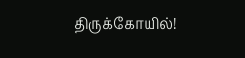திருக்கோயில்!